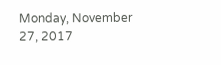Monday, November 27, 2017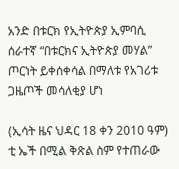አንድ በቱርክ የኢትዮጵያ ኢምባሲ ሰራተኛ “በቱርክና ኢትዮጵያ መሃል” ጦርነት ይቀሰቀሳል በማለቱ የአገሪቱ ጋዜጦች መሳለቂያ ሆነ

(ኢሳት ዜና ህዳር 18 ቀን 2010 ዓም)
ቲ ኤች በሚል ቅጽል ስም የተጠራው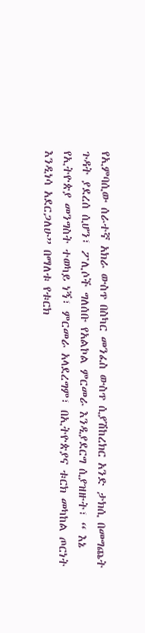የኢምባሲው ሰራተኛ አክራ ውስጥ በስካር መንፈስ ውስጥ ሲያሽከረክር አንድ ታክሲ በመግጨት ጉዳት ያደረሰ ሲሆን፣ ፖሊሶች ግለሰቡ የአልኮል ምርመራ እንዲያደርግ ሲያዝዙት፣ “ እኔ የኢትዮጵያ መንግስት ተወካይ ነኝ፣ ምርመራ አላደረግም፣ በኢትዮጵያና ቱርክ መካከል ጦርነት እንዲነሳ አደርጋለሁ” በማለቱ የቱርክ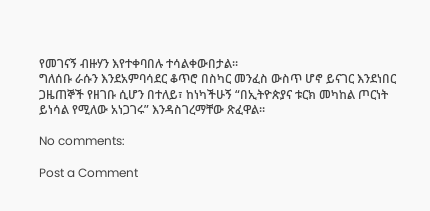የመገናኝ ብዙሃን እየተቀባበሉ ተሳልቀውበታል።
ግለሰቡ ራሱን እንደአምባሳደር ቆጥሮ በስካር መንፈስ ውስጥ ሆኖ ይናገር እንደነበር ጋዜጠኞች የዘገቡ ሲሆን በተለይ፣ ከነካችሁኝ “በኢትዮጵያና ቱርክ መካከል ጦርነት ይነሳል የሚለው አነጋገሩ” እንዳስገረማቸው ጽፈዋል።

No comments:

Post a Comment